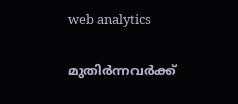web analytics

മുതിർന്നവർക്ക്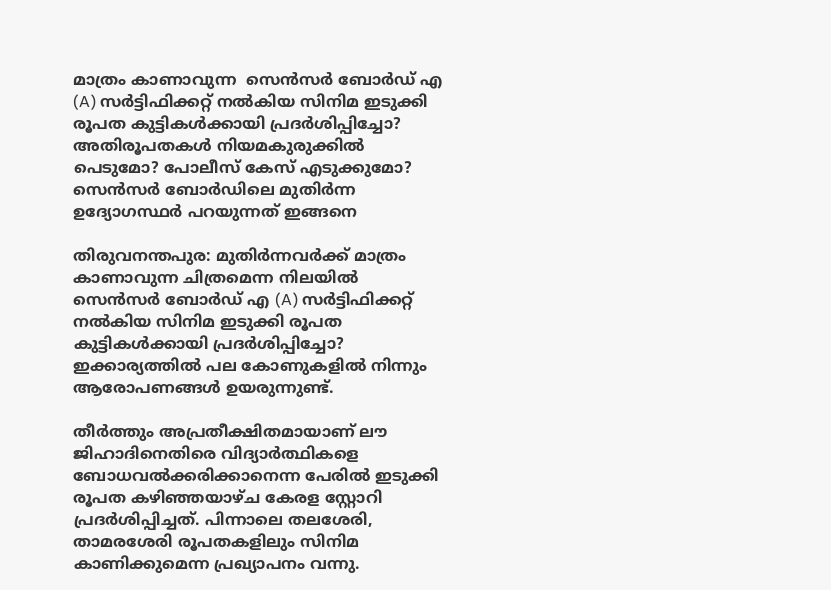മാത്രം കാണാവുന്ന  സെൻസർ ബോർഡ് എ (A) സർട്ടിഫിക്കറ്റ് നൽകിയ സിനിമ ഇടുക്കി രൂപത കുട്ടികൾക്കായി പ്രദർശിപ്പിച്ചോ? അതിരൂപതകൾ നിയമകുരുക്കിൽ പെടുമോ? പോലീസ് കേസ് എടുക്കുമോ? സെൻസർ ബോർഡിലെ മുതിർന്ന ഉദ്യോഗസ്ഥർ പറയുന്നത് ഇങ്ങനെ

തിരുവനന്തപുര: മുതിർന്നവർക്ക് മാത്രം കാണാവുന്ന ചിത്രമെന്ന നിലയിൽ സെൻസർ ബോർഡ് എ (A) സർട്ടിഫിക്കറ്റ് നൽകിയ സിനിമ ഇടുക്കി രൂപത കുട്ടികൾക്കായി പ്രദർശിപ്പിച്ചോ? ഇക്കാര്യത്തിൽ പല കോണുകളിൽ നിന്നും ആരോപണങ്ങൾ ഉയരുന്നുണ്ട്.

തീർത്തും അപ്രതീക്ഷിതമായാണ് ലൗ ജിഹാദിനെതിരെ വിദ്യാർത്ഥികളെ ബോധവൽക്കരിക്കാനെന്ന പേരിൽ ഇടുക്കി രൂപത കഴിഞ്ഞയാഴ്ച കേരള സ്റ്റോറി പ്രദർശിപ്പിച്ചത്. പിന്നാലെ തലശേരി, താമരശേരി രൂപതകളിലും സിനിമ കാണിക്കുമെന്ന പ്രഖ്യാപനം വന്നു.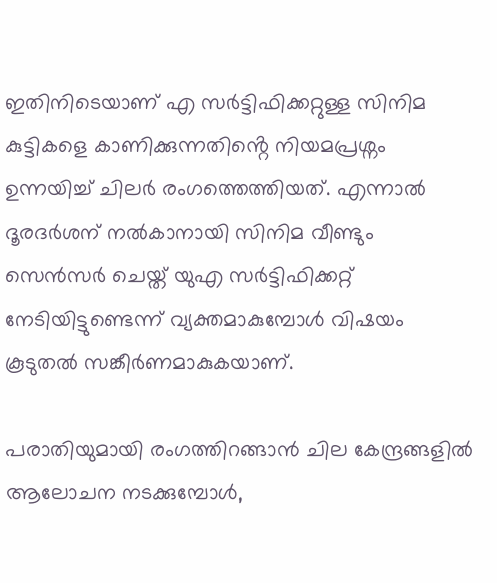ഇതിനിടെയാണ് എ സർട്ടിഫിക്കറ്റുള്ള സിനിമ കുട്ടികളെ കാണിക്കുന്നതിൻ്റെ നിയമപ്രശ്നം ഉന്നയിച്ച് ചിലർ രംഗത്തെത്തിയത്. എന്നാൽ ദൂരദർശന് നൽകാനായി സിനിമ വീണ്ടും സെൻസർ ചെയ്ത് യുഎ സർട്ടിഫിക്കറ്റ് നേടിയിട്ടുണ്ടെന്ന് വ്യക്തമാകുമ്പോൾ വിഷയം കൂടുതൽ സങ്കീർണമാകുകയാണ്.

പരാതിയുമായി രംഗത്തിറങ്ങാൻ ചില കേന്ദ്രങ്ങളിൽ ആലോചന നടക്കുമ്പോൾ,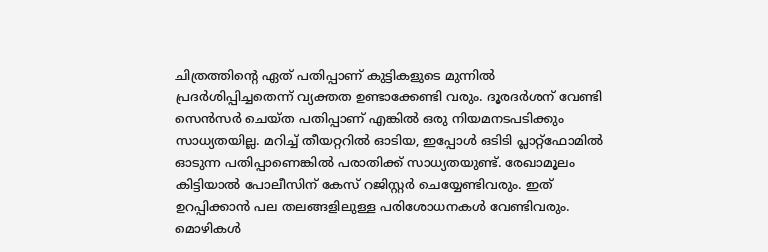ചിത്രത്തിന്റെ ഏത് പതിപ്പാണ് കുട്ടികളുടെ മുന്നില്‍ പ്രദര്‍ശിപ്പിച്ചതെന്ന് വ്യക്തത ഉണ്ടാക്കേണ്ടി വരും. ദൂരദര്‍ശന് വേണ്ടി സെൻസർ ചെയ്ത പതിപ്പാണ് എങ്കിൽ ഒരു നിയമനടപടിക്കും സാധ്യതയില്ല. മറിച്ച് തീയറ്ററിൽ ഓടിയ, ഇപ്പോൾ ഒടിടി പ്ലാറ്റ്ഫോമിൽ ഓടുന്ന പതിപ്പാണെങ്കിൽ പരാതിക്ക് സാധ്യതയുണ്ട്. രേഖാമൂലം കിട്ടിയാൽ പോലീസിന് കേസ് റജിസ്റ്റർ ചെയ്യേണ്ടിവരും. ഇത് ഉറപ്പിക്കാന്‍ പല തലങ്ങളിലുള്ള പരിശോധനകൾ വേണ്ടിവരും. മൊഴികൾ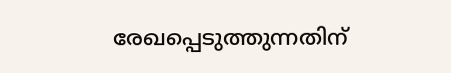രേഖപ്പെടുത്തുന്നതിന്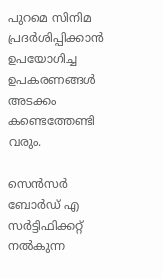പുറമെ സിനിമ പ്രദർശിപ്പിക്കാൻ ഉപയോഗിച്ച ഉപകരണങ്ങൾ അടക്കം കണ്ടെത്തേണ്ടി വരും.

സെന്‍സര്‍ ബോര്‍ഡ് എ സര്‍ട്ടിഫിക്കറ്റ് നല്‍കുന്ന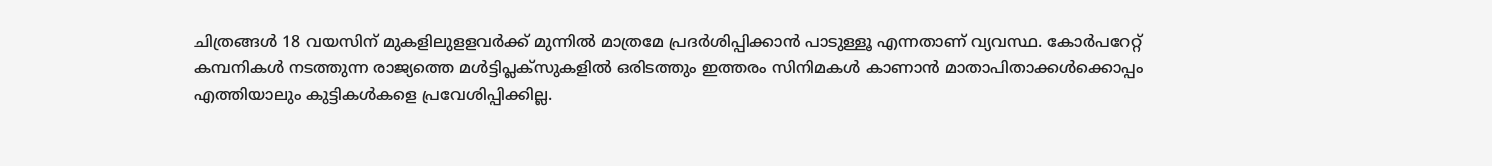ചിത്രങ്ങള്‍ 18 വയസിന് മുകളിലുളളവര്‍ക്ക് മുന്നില്‍ മാത്രമേ പ്രദര്‍ശിപ്പിക്കാന്‍ പാടുള്ളൂ എന്നതാണ് വ്യവസ്ഥ. കോർപറേറ്റ് കമ്പനികൾ നടത്തുന്ന രാജ്യത്തെ മൾട്ടിപ്ലക്സുകളിൽ ഒരിടത്തും ഇത്തരം സിനിമകൾ കാണാൻ മാതാപിതാക്കൾക്കൊപ്പം എത്തിയാലും കുട്ടികൾകളെ പ്രവേശിപ്പിക്കില്ല.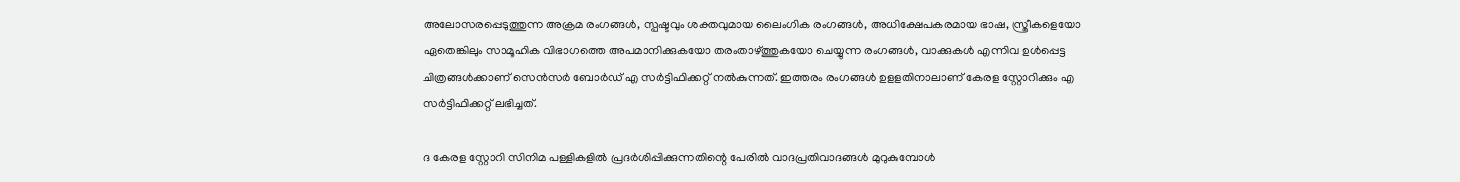അലോസരപ്പെടുത്തുന്ന അക്രമ രംഗങ്ങള്‍, സ്പഷ്ടവും ശക്തവുമായ ലൈംഗിക രംഗങ്ങള്‍, അധിക്ഷേപകരമായ ഭാഷ, സ്ത്രീകളെയോ ഏതെങ്കിലും സാമൂഹിക വിഭാഗത്തെ അപമാനിക്കുകയോ തരംതാഴ്ത്തുകയോ ചെയ്യുന്ന രംഗങ്ങള്‍, വാക്കുകള്‍ എന്നിവ ഉള്‍പ്പെട്ട ചിത്രങ്ങള്‍ക്കാണ് സെന്‍സര്‍ ബോര്‍ഡ് എ സര്‍ട്ടിഫിക്കറ്റ് നല്‍കുന്നത്. ഇത്തരം രംഗങ്ങൾ ഉളളതിനാലാണ് കേരള സ്റ്റോറിക്കും എ സര്‍ട്ടിഫിക്കറ്റ് ലഭിച്ചത്.

ദ കേരള സ്റ്റോറി സിനിമ പള്ളികളില്‍ പ്രദര്‍ശിപ്പിക്കുന്നതിന്റെ പേരില്‍ വാദപ്രതിവാദങ്ങള്‍ മുറുകുമ്പോള്‍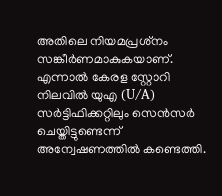അതിലെ നിയമപ്രശ്‌നം സങ്കീർണമാകുകയാണ്. എന്നാൽ കേരള സ്റ്റോറി നിലവിൽ യുഎ (U/A) സർട്ടിഫിക്കറ്റിലും സെൻസർ ചെയ്തിട്ടുണ്ടെന്ന്  അന്വേഷണത്തിൽ കണ്ടെത്തി.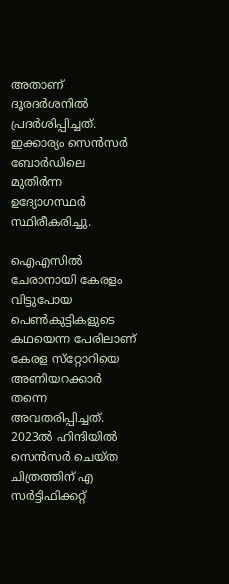അതാണ് ദൂരദർശനിൽ പ്രദർശിപ്പിച്ചത്. ഇക്കാര്യം സെൻസർ ബോർഡിലെ മുതിർന്ന ഉദ്യോഗസ്ഥർ സ്ഥിരീകരിച്ചു.

ഐഎസിൽ ചേരാനായി കേരളം വിട്ടുപോയ പെൺകുട്ടികളുടെ കഥയെന്ന പേരിലാണ് കേരള സ്‌റ്റോറിയെ അണിയറക്കാർ തന്നെ അവതരിപ്പിച്ചത്. 2023ൽ ഹിന്ദിയിൽ സെൻസർ ചെയ്ത ചിത്രത്തിന് എ സർട്ടിഫിക്കറ്റ്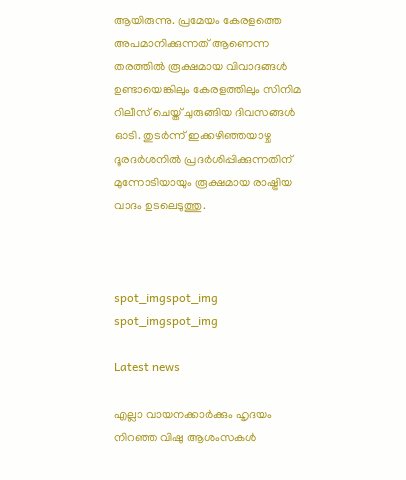ആയിരുന്നു. പ്രമേയം കേരളത്തെ അപമാനിക്കുന്നത് ആണെന്ന തരത്തിൽ രൂക്ഷമായ വിവാദങ്ങൾ ഉണ്ടായെങ്കിലും കേരളത്തിലും സിനിമ റിലീസ് ചെയ്ത് ചുരുങ്ങിയ ദിവസങ്ങൾ ഓടി. തുടർന്ന് ഇക്കഴിഞ്ഞയാഴ്ച ദൂരദർശനിൽ പ്രദർശിപ്പിക്കുന്നതിന് മുന്നോടിയായും രൂക്ഷമായ രാഷ്ട്രിയ വാദം ഉടലെടുത്തു.



spot_imgspot_img
spot_imgspot_img

Latest news

എല്ലാ വായനക്കാർക്കും ഹൃദയം നിറഞ്ഞ വിഷു ആശംസകൾ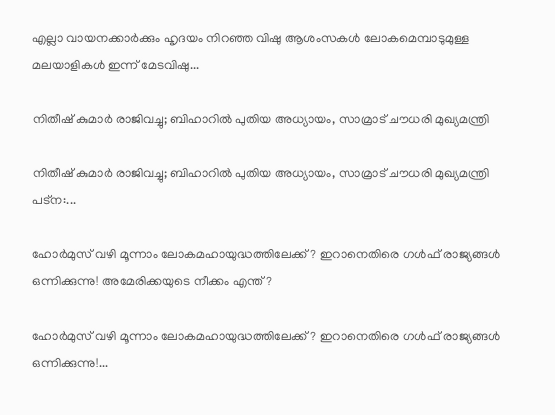എല്ലാ വായനക്കാർക്കും ഹൃദയം നിറഞ്ഞ വിഷു ആശംസകൾ ലോകമെമ്പാടുമുള്ള മലയാളികൾ ഇന്ന് മേടവിഷു...

നിതീഷ് കുമാർ രാജിവച്ചു; ബിഹാറിൽ പുതിയ അധ്യായം, സാമ്രാട് ചൗധരി മുഖ്യമന്ത്രി

നിതീഷ് കുമാർ രാജിവച്ചു; ബിഹാറിൽ പുതിയ അധ്യായം, സാമ്രാട് ചൗധരി മുഖ്യമന്ത്രി പട്ന:...

ഹോർമുസ് വഴി മൂന്നാം ലോകമഹായുദ്ധത്തിലേക്ക് ? ഇറാനെതിരെ ഗൾഫ് രാജ്യങ്ങൾ ഒന്നിക്കുന്നു! അമേരിക്കയുടെ നീക്കം എന്ത്?

ഹോർമുസ് വഴി മൂന്നാം ലോകമഹായുദ്ധത്തിലേക്ക് ? ഇറാനെതിരെ ഗൾഫ് രാജ്യങ്ങൾ ഒന്നിക്കുന്നു!...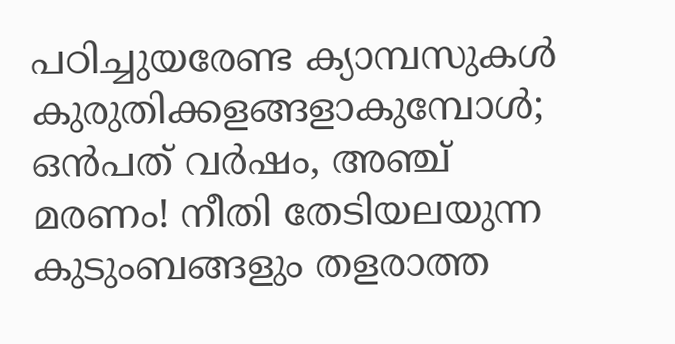പഠിച്ചുയരേണ്ട ക്യാമ്പസുകൾ കുരുതിക്കളങ്ങളാകുമ്പോൾ; ഒൻപത് വർഷം, അഞ്ച് മരണം! നീതി തേടിയലയുന്ന കുടുംബങ്ങളും തളരാത്ത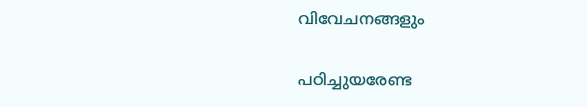വിവേചനങ്ങളും

പഠിച്ചുയരേണ്ട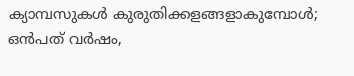ക്യാമ്പസുകൾ കുരുതിക്കളങ്ങളാകുമ്പോൾ; ഒൻപത് വർഷം,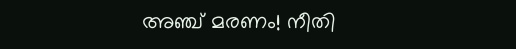അഞ്ച് മരണം! നീതി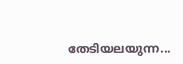തേടിയലയുന്ന...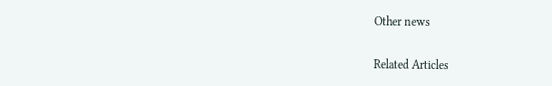Other news

Related Articles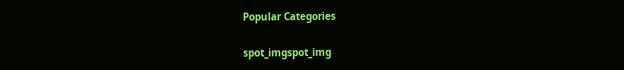Popular Categories

spot_imgspot_img